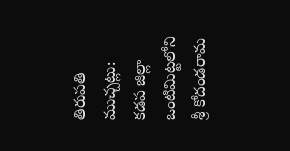తిరుపతి ముచ్చట్లు:
కడప జిల్లా ఒంటిమిట్టలోని శ్రీ కోదండరామ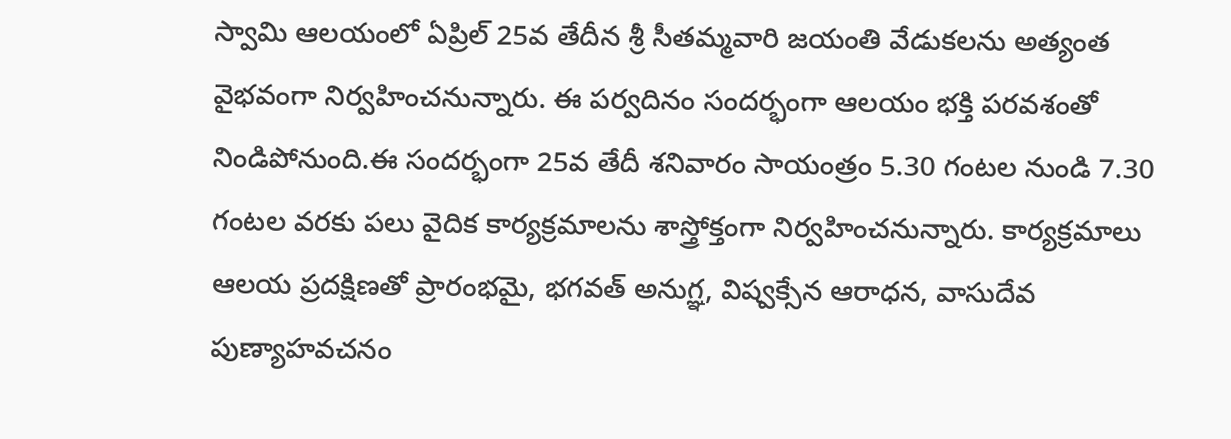స్వామి ఆలయంలో ఏప్రిల్ 25వ తేదీన శ్రీ సీతమ్మవారి జయంతి వేడుకలను అత్యంత వైభవంగా నిర్వహించనున్నారు. ఈ పర్వదినం సందర్భంగా ఆలయం భక్తి పరవశంతో నిండిపోనుంది.ఈ సందర్భంగా 25వ తేదీ శనివారం సాయంత్రం 5.30 గంటల నుండి 7.30 గంటల వరకు పలు వైదిక కార్యక్రమాలను శాస్త్రోక్తంగా నిర్వహించనున్నారు. కార్యక్రమాలు ఆలయ ప్రదక్షిణతో ప్రారంభమై, భగవత్ అనుగ్ఞ, విష్వక్సేన ఆరాధన, వాసుదేవ పుణ్యాహవచనం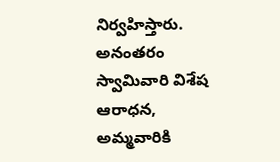నిర్వహిస్తారు. అనంతరం స్వామివారి విశేష ఆరాధన, అమ్మవారికి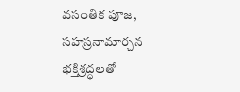వసంతిక పూజ, సహస్రనామార్చన భక్తిశ్రద్ధలతో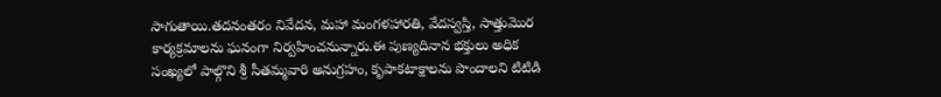సాగుతాయి.తదనంతరం నివేదన, మహా మంగళహారతి, వేదస్వస్తి, సాత్తుమొర కార్యక్రమాలను ఘనంగా నిర్వహించనున్నారు.ఈ పుణ్యదినాన భక్తులు అధిక సంఖ్యలో పాల్గొని శ్రీ సీతమ్మవారి అనుగ్రహం, కృపాకటాక్షాలను పొందాలని టిటిడి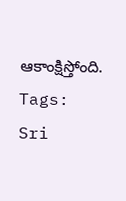ఆకాంక్షిస్తోంది.
Tags: Sri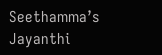Seethamma’s Jayanthi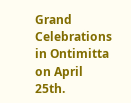Grand Celebrations in Ontimitta on April 25th.